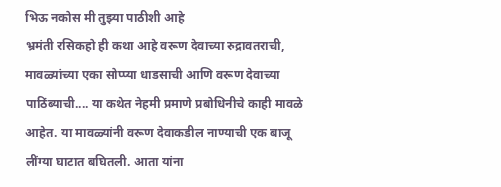भिऊ नकोस मी तुझ्या पाठीशी आहे
भ्रमंती रसिकहो ही कथा आहे वरूण देवाच्या रुद्रावतराची, मावळ्यांच्या एका सोप्प्या धाडसाची आणि वरूण देवाच्या पाठिंब्याची.... या कथेत नेहमी प्रमाणे प्रबोधिनीचे काही मावळे आहेत. या मावळ्यांनी वरूण देवाकडील नाण्याची एक बाजू लींग्या घाटात बघितली. आता यांना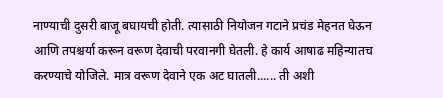नाण्याची दुसरी बाजू बघायची होती. त्यासाठी नियोजन गटाने प्रचंड मेहनत घेऊन आणि तपश्चर्या करून वरूण देवाची परवानगी घेतली. हे कार्य आषाढ महिन्यातच करण्याचे योजिले. मात्र वरूण देवाने एक अट घातली...... ती अशी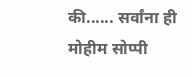की...... सर्वांना ही मोहीम सोप्पी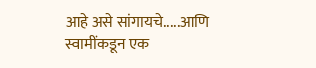आहे असे सांगायचे.....आणि स्वामींकडून एक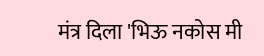मंत्र दिला 'भिऊ नकोस मी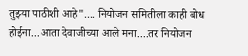तुझ्या पाठीशी आहे".... नियोजन समितीला काही बोध होईना...आता देवाजीच्या आले मना....तर नियोजन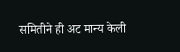समितीने ही अट मान्य केली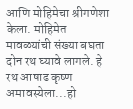आणि मोहिमेचा श्रीगणेशा केला. मोहिमेत मावळ्यांची संख्या बघता दोन रथ घ्यावे लागले. हे रथ आषाढ कृष्ण अमावस्येला...हो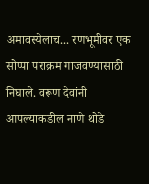अमावस्येलाच... रणभूमीवर एक सोप्पा पराक्रम गाजवण्यासाठी निघाले. वरूण देवांनी आपल्याकडील नाणे थोडे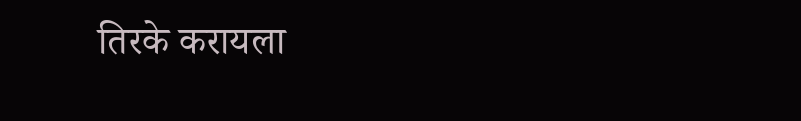तिरके करायला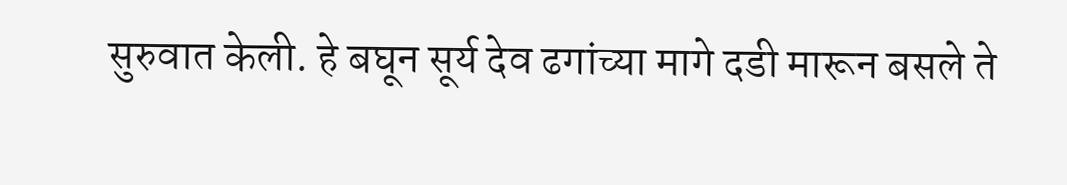सुरुवात केली. हे बघून सूर्य देव ढगांच्या मागे दडी मारून बसले ते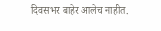दिवसभर बाहेर आलेच नाहीत.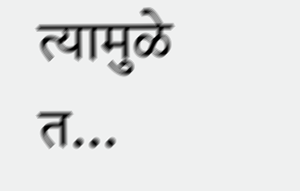त्यामुळे त...